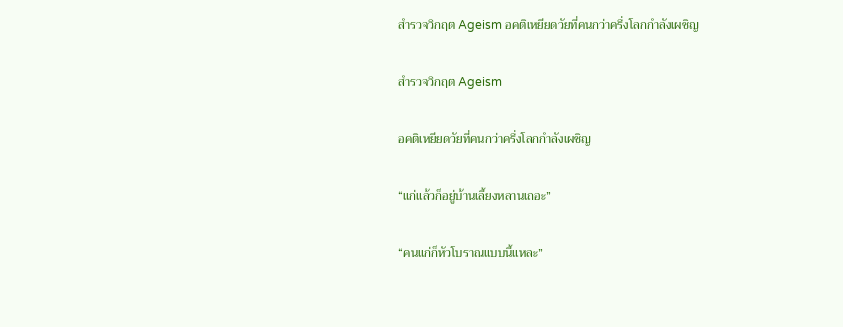สำรวจวิกฤต Ageism อคติเหยียดวัยที่คนกว่าครึ่งโลกกำลังเผชิญ

สำรวจวิกฤต Ageism

อคติเหยียดวัยที่คนกว่าครึ่งโลกกำลังเผชิญ

“แก่แล้วก็อยู่บ้านเลี้ยงหลานเถอะ”

“คนแก่ก็หัวโบราณแบบนี้แหละ”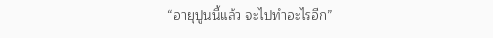“อายุปูนนี้แล้ว จะไปทำอะไรอีก”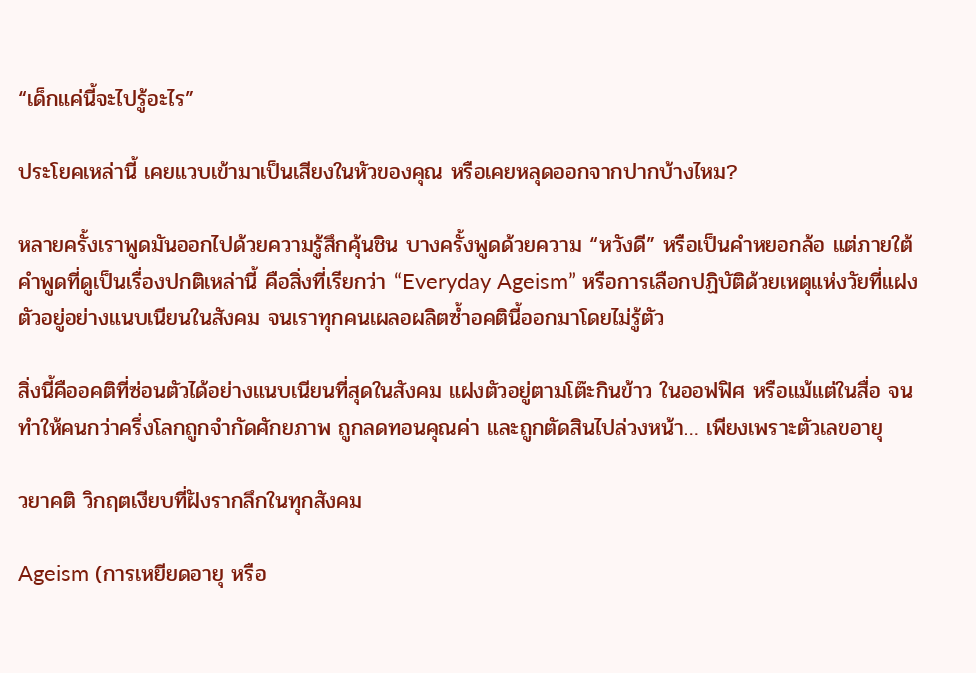“เด็กแค่นี้จะไปรู้อะไร”

ประโยคเหล่านี้ เคยแวบเข้ามาเป็นเสียงในหัวของคุณ หรือเคยหลุดออกจากปากบ้างไหม?

หลายครั้งเราพูดมันออกไปด้วยความรู้สึกคุ้นชิน บางครั้งพูดด้วยความ “หวังดี” หรือเป็นคำหยอกล้อ แต่ภายใต้คำพูดที่ดูเป็นเรื่องปกติเหล่านี้ คือสิ่งที่เรียกว่า “Everyday Ageism” หรือการเลือกปฏิบัติด้วยเหตุแห่งวัยที่แฝงตัวอยู่อย่างแนบเนียนในสังคม จนเราทุกคนเผลอผลิตซ้ำอคตินี้ออกมาโดยไม่รู้ตัว

สิ่งนี้คืออคติที่ซ่อนตัวได้อย่างแนบเนียนที่สุดในสังคม แฝงตัวอยู่ตามโต๊ะกินข้าว ในออฟฟิศ หรือแม้แต่ในสื่อ จนทำให้คนกว่าครึ่งโลกถูกจำกัดศักยภาพ ถูกลดทอนคุณค่า และถูกตัดสินไปล่วงหน้า… เพียงเพราะตัวเลขอายุ

วยาคติ วิกฤตเงียบที่ฝังรากลึกในทุกสังคม

Ageism (การเหยียดอายุ หรือ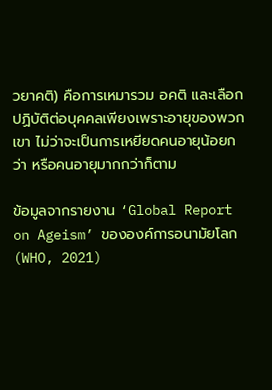วยาคติ) คือการเหมารวม อคติ และเลือกปฏิบัติต่อบุคคลเพียงเพราะอายุของพวกเขา ไม่ว่าจะเป็นการเหยียดคนอายุน้อยกว่า หรือคนอายุมากกว่าก็ตาม

ข้อมูลจากรายงาน ‘Global Report on Ageism’ ขององค์การอนามัยโลก (WHO, 2021)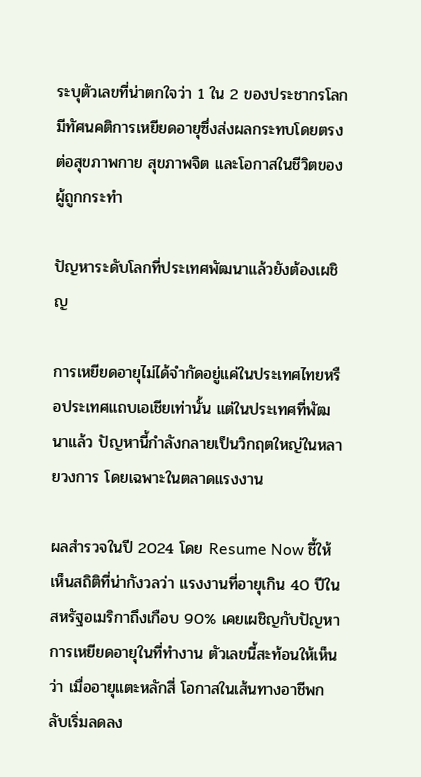ระบุตัวเลขที่น่าตกใจว่า 1 ใน 2 ของประชากรโลกมีทัศนคติการเหยียดอายุซึ่งส่งผลกระทบโดยตรงต่อสุขภาพกาย สุขภาพจิต และโอกาสในชีวิตของผู้ถูกกระทำ

ปัญหาระดับโลกที่ประเทศพัฒนาแล้วยังต้องเผชิญ

การเหยียดอายุไม่ได้จำกัดอยู่แค่ในประเทศไทยหรือประเทศแถบเอเชียเท่านั้น แต่ในประเทศที่พัฒนาแล้ว ปัญหานี้กำลังกลายเป็นวิกฤตใหญ่ในหลายวงการ โดยเฉพาะในตลาดแรงงาน

ผลสำรวจในปี 2024 โดย Resume Now ชี้ให้เห็นสถิติที่น่ากังวลว่า แรงงานที่อายุเกิน 40 ปีในสหรัฐอเมริกาถึงเกือบ 90% เคยเผชิญกับปัญหาการเหยียดอายุในที่ทำงาน ตัวเลขนี้สะท้อนให้เห็นว่า เมื่ออายุแตะหลักสี่ โอกาสในเส้นทางอาชีพกลับเริ่มลดลง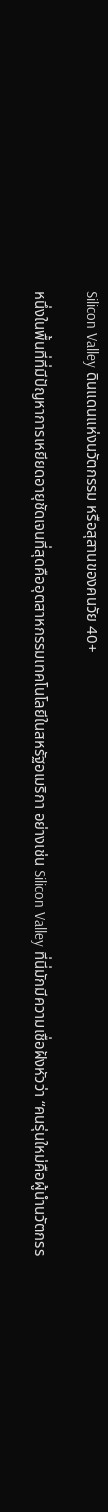Silicon Valley ดินแดนแห่งนวัตกรรม หรือสุสานของคนวัย 40+

หนึ่งในพื้นที่ที่มีปัญหาการเหยียดอายุชัดเจนที่สุดคืออุตสาหกรรมเทคโนโลยีในสหรัฐอเมริกา อย่างเช่น Silicon Valley ที่นี่มักมีความเชื่อฝังหัวว่า “คนรุ่นใหม่คือผู้นำนวัตกรร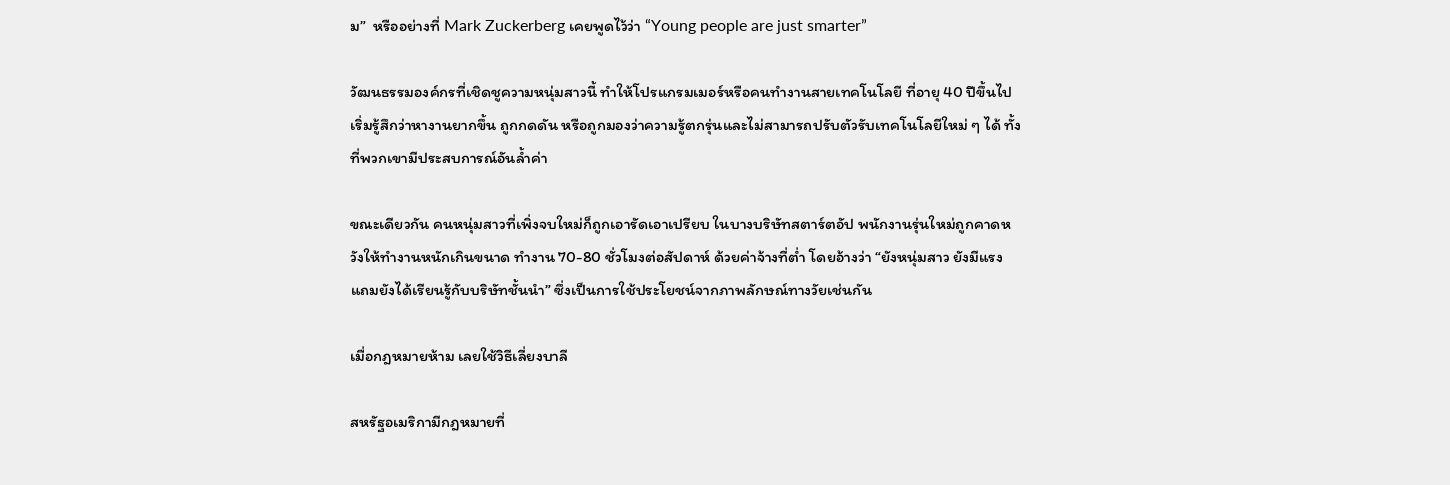ม”  หรืออย่างที่ Mark Zuckerberg เคยพูดไว้ว่า “Young people are just smarter”

วัฒนธรรมองค์กรที่เชิดชูความหนุ่มสาวนี้ ทำให้โปรแกรมเมอร์หรือคนทำงานสายเทคโนโลยี ที่อายุ 40 ปีขึ้นไป เริ่มรู้สึกว่าหางานยากขึ้น ถูกกดดัน หรือถูกมองว่าความรู้ตกรุ่นและไม่สามารถปรับตัวรับเทคโนโลยีใหม่ ๆ ได้ ทั้งที่พวกเขามีประสบการณ์อันล้ำค่า

ขณะเดียวกัน คนหนุ่มสาวที่เพิ่งจบใหม่ก็ถูกเอารัดเอาเปรียบ ในบางบริษัทสตาร์ตอัป พนักงานรุ่นใหม่ถูกคาดหวังให้ทำงานหนักเกินขนาด ทำงาน 70-80 ชั่วโมงต่อสัปดาห์ ด้วยค่าจ้างที่ต่ำ โดยอ้างว่า “ยังหนุ่มสาว ยังมีแรง แถมยังได้เรียนรู้กับบริษัทชั้นนำ” ซึ่งเป็นการใช้ประโยชน์จากภาพลักษณ์ทางวัยเช่นกัน

เมื่อกฎหมายห้าม เลยใช้วิธีเลี่ยงบาลี

สหรัฐอเมริกามีกฎหมายที่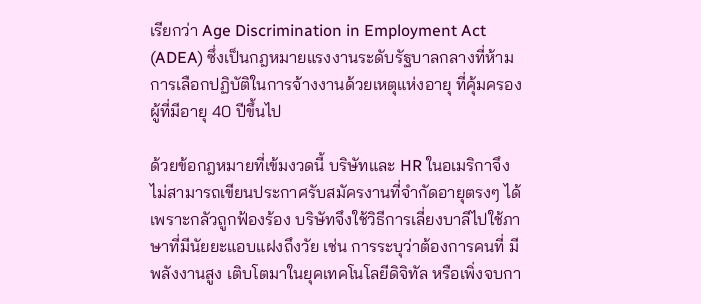เรียกว่า Age Discrimination in Employment Act (ADEA) ซึ่งเป็นกฎหมายแรงงานระดับรัฐบาลกลางที่ห้ามการเลือกปฏิบัติในการจ้างงานด้วยเหตุแห่งอายุ ที่คุ้มครองผู้ที่มีอายุ 40 ปีขึ้นไป

ด้วยข้อกฎหมายที่เข้มงวดนี้ บริษัทและ HR ในอเมริกาจึงไม่สามารถเขียนประกาศรับสมัครงานที่จำกัดอายุตรงๆ ได้เพราะกลัวถูกฟ้องร้อง บริษัทจึงใช้วิธีการเลี่ยงบาลีไปใช้ภาษาที่มีนัยยะแอบแฝงถึงวัย เช่น การระบุว่าต้องการคนที่ มีพลังงานสูง เติบโตมาในยุคเทคโนโลยีดิจิทัล หรือเพิ่งจบกา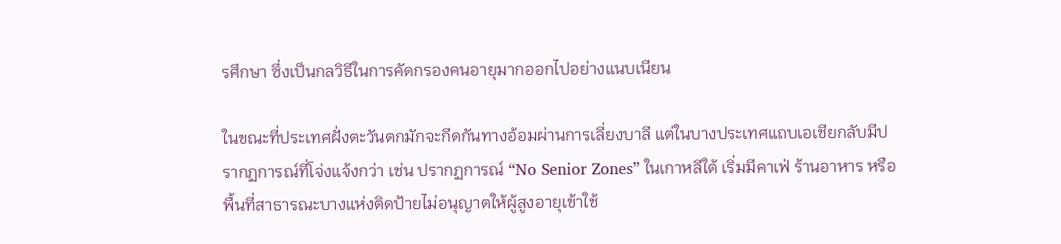รศึกษา ซึ่งเป็นกลวิธีในการคัดกรองคนอายุมากออกไปอย่างแนบเนียน

ในขณะที่ประเทศฝั่งตะวันตกมักจะกีดกันทางอ้อมผ่านการเลี่ยงบาลี แต่ในบางประเทศแถบเอเชียกลับมีปรากฏการณ์ที่โจ่งแจ้งกว่า เช่น ปรากฏการณ์ “No Senior Zones” ในเกาหลีใต้ เริ่มมีคาเฟ่ ร้านอาหาร หรือพื้นที่สาธารณะบางแห่งติดป้ายไม่อนุญาตให้ผู้สูงอายุเข้าใช้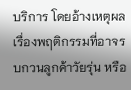บริการ โดยอ้างเหตุผลเรื่องพฤติกรรมที่อาจรบกวนลูกค้าวัยรุ่น หรือ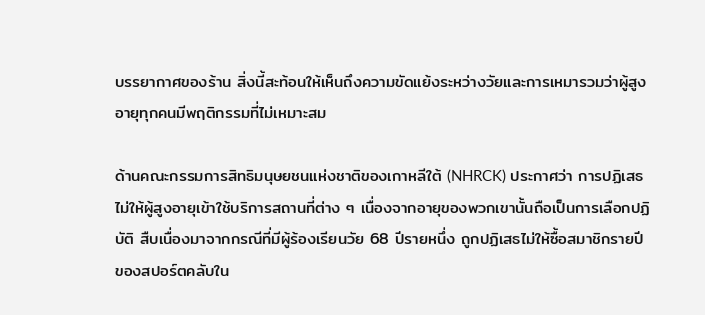บรรยากาศของร้าน สิ่งนี้สะท้อนให้เห็นถึงความขัดแย้งระหว่างวัยและการเหมารวมว่าผู้สูงอายุทุกคนมีพฤติกรรมที่ไม่เหมาะสม

ด้านคณะกรรมการสิทธิมนุษยชนแห่งชาติของเกาหลีใต้ (NHRCK) ประกาศว่า การปฏิเสธไม่ให้ผู้สูงอายุเข้าใช้บริการสถานที่ต่าง ๆ เนื่องจากอายุของพวกเขานั้นถือเป็นการเลือกปฏิบัติ สืบเนื่องมาจากกรณีที่มีผู้ร้องเรียนวัย 68 ปีรายหนึ่ง ถูกปฏิเสธไม่ให้ซื้อสมาชิกรายปีของสปอร์ตคลับใน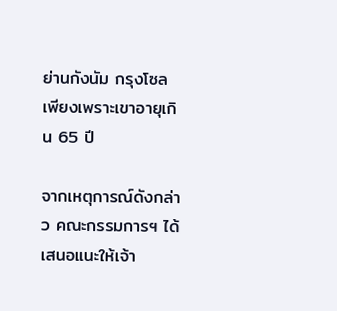ย่านกังนัม กรุงโซล เพียงเพราะเขาอายุเกิน 65 ปี

จากเหตุการณ์ดังกล่าว คณะกรรมการฯ ได้เสนอแนะให้เจ้า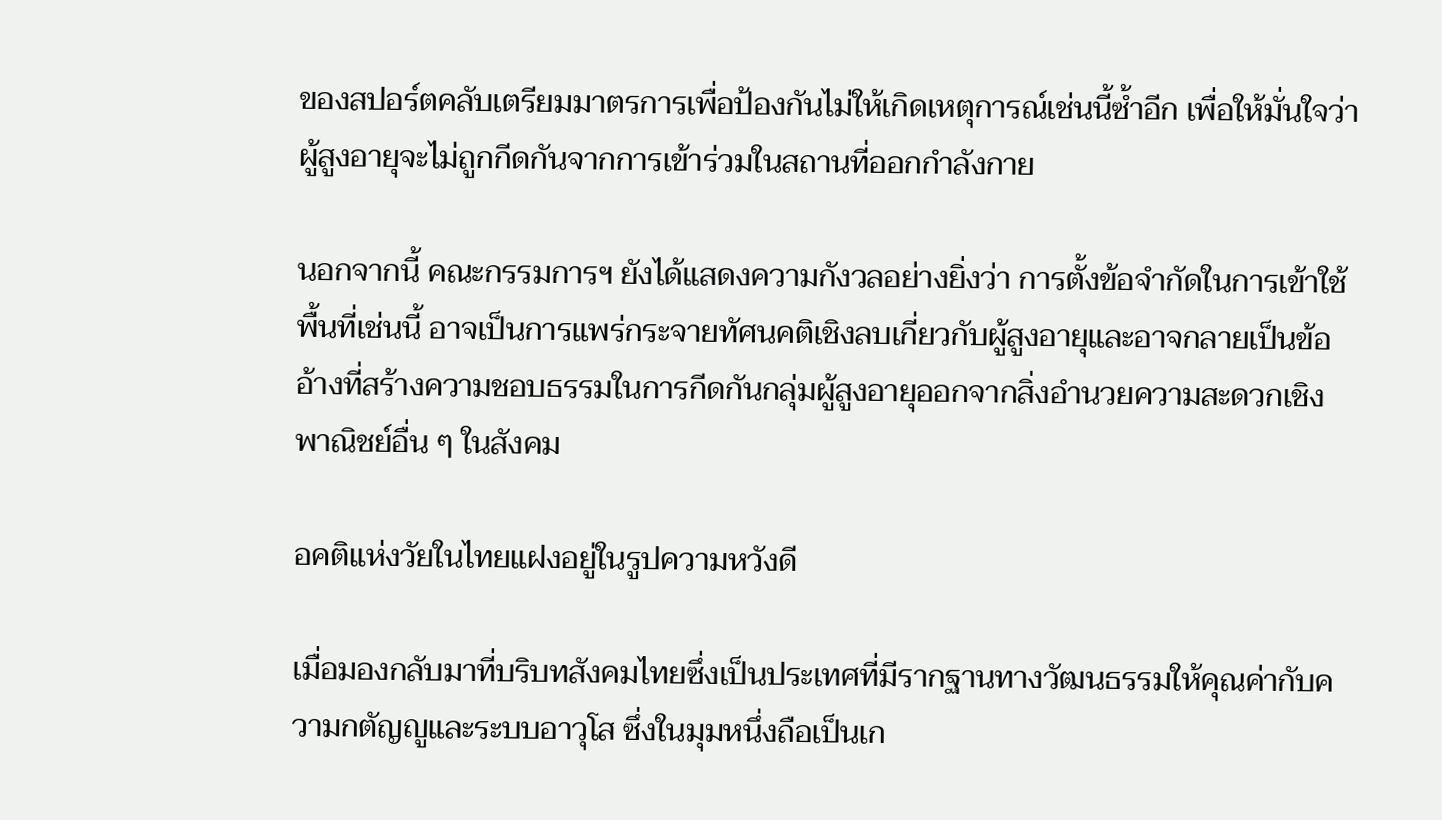ของสปอร์ตคลับเตรียมมาตรการเพื่อป้องกันไม่ให้เกิดเหตุการณ์เช่นนี้ซ้ำอีก เพื่อให้มั่นใจว่าผู้สูงอายุจะไม่ถูกกีดกันจากการเข้าร่วมในสถานที่ออกกำลังกาย

นอกจากนี้ คณะกรรมการฯ ยังได้แสดงความกังวลอย่างยิ่งว่า การตั้งข้อจำกัดในการเข้าใช้พื้นที่เช่นนี้ อาจเป็นการแพร่กระจายทัศนคติเชิงลบเกี่ยวกับผู้สูงอายุและอาจกลายเป็นข้ออ้างที่สร้างความชอบธรรมในการกีดกันกลุ่มผู้สูงอายุออกจากสิ่งอำนวยความสะดวกเชิงพาณิชย์อื่น ๆ ในสังคม

อคติแห่งวัยในไทยแฝงอยู่ในรูปความหวังดี

เมื่อมองกลับมาที่บริบทสังคมไทยซึ่งเป็นประเทศที่มีรากฐานทางวัฒนธรรมให้คุณค่ากับความกตัญญูและระบบอาวุโส ซึ่งในมุมหนึ่งถือเป็นเก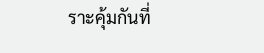ราะคุ้มกันที่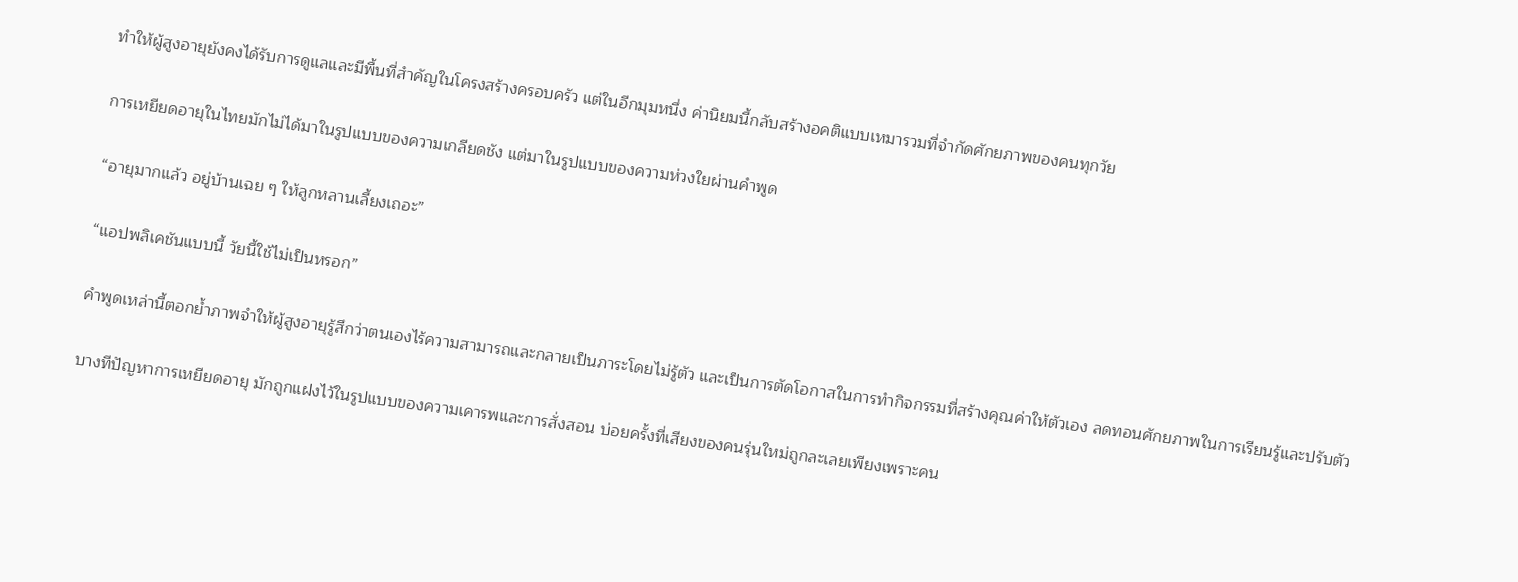ทำให้ผู้สูงอายุยังคงได้รับการดูแลและมีพื้นที่สำคัญในโครงสร้างครอบครัว แต่ในอีกมุมหนึ่ง ค่านิยมนี้กลับสร้างอคติแบบเหมารวมที่จำกัดศักยภาพของคนทุกวัย

การเหยียดอายุในไทยมักไม่ได้มาในรูปแบบของความเกลียดชัง แต่มาในรูปแบบของความห่วงใยผ่านคำพูด

“อายุมากแล้ว อยู่บ้านเฉย ๆ ให้ลูกหลานเลี้ยงเถอะ”

“แอปพลิเคชันแบบนี้ วัยนี้ใช้ไม่เป็นหรอก”

คำพูดเหล่านี้ตอกย้ำภาพจำให้ผู้สูงอายุรู้สึกว่าตนเองไร้ความสามารถและกลายเป็นภาระโดยไม่รู้ตัว และเป็นการตัดโอกาสในการทำกิจกรรมที่สร้างคุณค่าให้ตัวเอง ลดทอนศักยภาพในการเรียนรู้และปรับตัว

บางทีปัญหาการเหยียดอายุ มักถูกแฝงไว้ในรูปแบบของความเคารพและการสั่งสอน บ่อยครั้งที่เสียงของคนรุ่นใหม่ถูกละเลยเพียงเพราะคน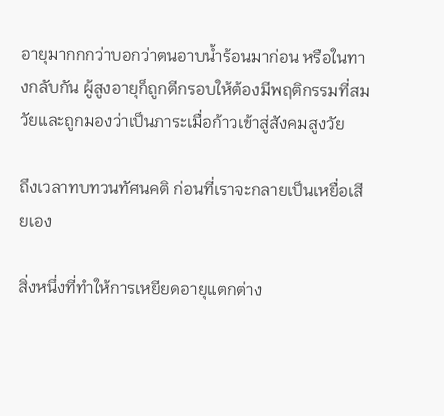อายุมากกกว่าบอกว่าตนอาบน้ำร้อนมาก่อน หรือในทางกลับกัน ผู้สูงอายุก็ถูกตีกรอบให้ต้องมีพฤติกรรมที่สมวัยและถูกมองว่าเป็นภาระเมื่อก้าวเข้าสู่สังคมสูงวัย

ถึงเวลาทบทวนทัศนคติ ก่อนที่เราจะกลายเป็นเหยื่อเสียเอง

สิ่งหนึ่งที่ทำให้การเหยียดอายุแตกต่าง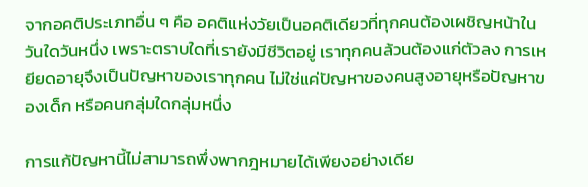จากอคติประเภทอื่น ๆ คือ อคติแห่งวัยเป็นอคติเดียวที่ทุกคนต้องเผชิญหน้าในวันใดวันหนึ่ง เพราะตราบใดที่เรายังมีชีวิตอยู่ เราทุกคนล้วนต้องแก่ตัวลง การเหยียดอายุจึงเป็นปัญหาของเราทุกคน ไม่ใช่แค่ปัญหาของคนสูงอายุหรือปัญหาของเด็ก หรือคนกลุ่มใดกลุ่มหนึ่ง

การแก้ปัญหานี้ไม่สามารถพึ่งพากฎหมายได้เพียงอย่างเดีย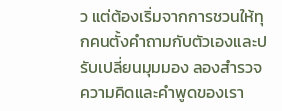ว แต่ต้องเริ่มจากการชวนให้ทุกคนตั้งคำถามกับตัวเองและปรับเปลี่ยนมุมมอง ลองสำรวจความคิดและคำพูดของเรา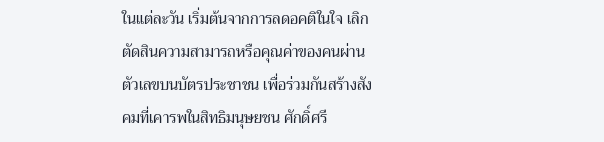ในแต่ละวัน เริ่มต้นจากการลดอคติในใจ เลิกตัดสินความสามารถหรือคุณค่าของคนผ่านตัวเลขบนบัตรประชาชน เพื่อร่วมกันสร้างสังคมที่เคารพในสิทธิมนุษยชน ศักดิ์ศรี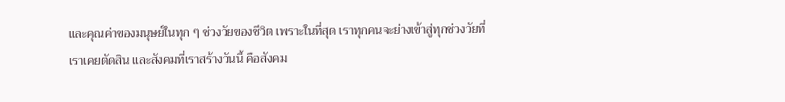และคุณค่าของมนุษย์ในทุก ๆ ช่วงวัยของชีวิต เพราะในที่สุด เราทุกคนจะย่างเข้าสู่ทุกช่วงวัยที่เราเคยตัดสิน และสังคมที่เราสร้างวันนี้ คือสังคม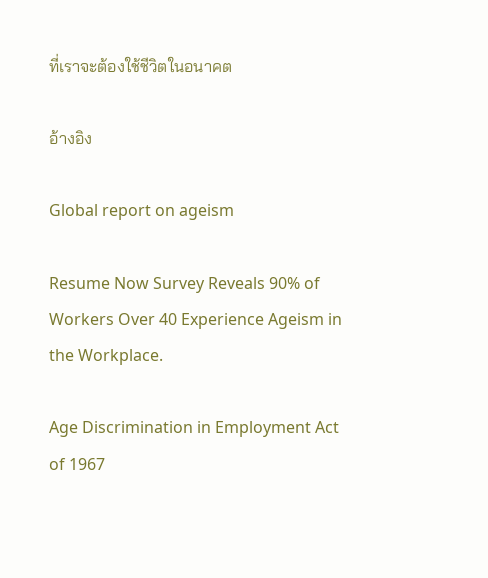ที่เราจะต้องใช้ชีวิตในอนาคต

อ้างอิง

Global report on ageism

Resume Now Survey Reveals 90% of Workers Over 40 Experience Ageism in the Workplace.

Age Discrimination in Employment Act of 1967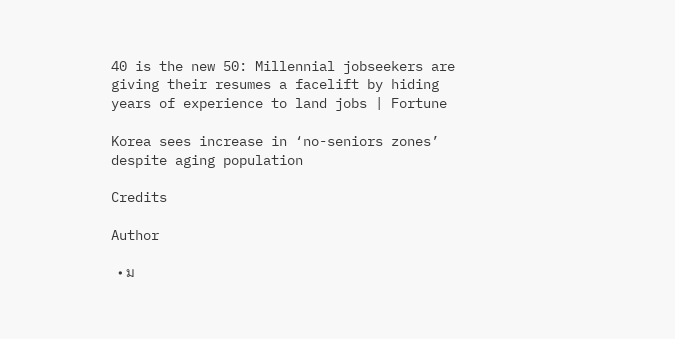40 is the new 50: Millennial jobseekers are giving their resumes a facelift by hiding years of experience to land jobs | Fortune

Korea sees increase in ‘no-seniors zones’ despite aging population

Credits

Author

  • ม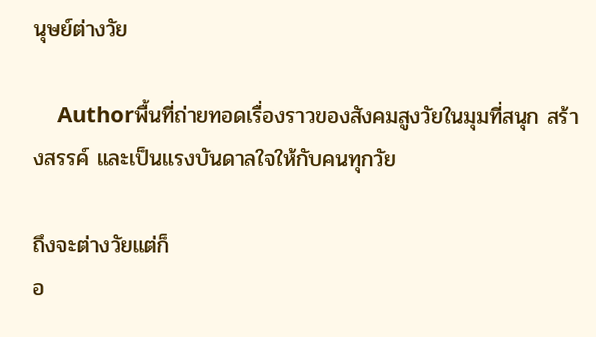นุษย์ต่างวัย

    Authorพื้นที่ถ่ายทอดเรื่องราวของสังคมสูงวัยในมุมที่สนุก สร้างสรรค์ และเป็นแรงบันดาลใจให้กับคนทุกวัย

ถึงจะต่างวัยแต่ก็
อ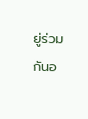ยู่ร่วมกันอ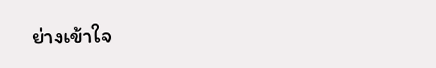ย่างเข้าใจ